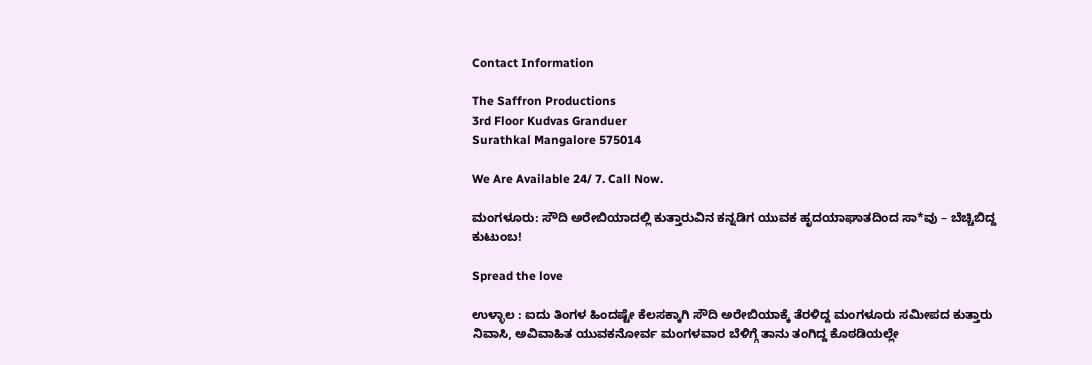Contact Information

The Saffron Productions
3rd Floor Kudvas Granduer
Surathkal Mangalore 575014

We Are Available 24/ 7. Call Now.

ಮಂಗಳೂರು: ಸೌದಿ ಅರೇಬಿಯಾದಲ್ಲಿ ಕುತ್ತಾರುವಿನ ಕನ್ನಡಿಗ ಯುವಕ ಹೃದಯಾಘಾತದಿಂದ ಸಾ*ವು – ಬೆಚ್ಚಿಬಿದ್ದ ಕುಟುಂಬ!

Spread the love

ಉಳ್ಳಾಲ : ಐದು ತಿಂಗಳ ಹಿಂದಷ್ಟೇ ಕೆಲಸಕ್ಕಾಗಿ ಸೌದಿ ಅರೇಬಿಯಾಕ್ಕೆ ತೆರಳಿದ್ದ ಮಂಗಳೂರು ಸಮೀಪದ ಕುತ್ತಾರು ನಿವಾಸಿ, ಅವಿವಾಹಿತ ಯುವಕನೋರ್ವ ಮಂಗಳವಾರ ಬೆಳಿಗ್ಗೆ ತಾನು ತಂಗಿದ್ದ ಕೊಠಡಿಯಲ್ಲೇ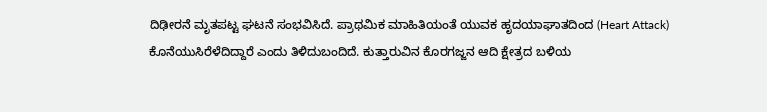ದಿಢೀರನೆ ಮೃತಪಟ್ಟ ಘಟನೆ ಸಂಭವಿಸಿದೆ. ಪ್ರಾಥಮಿಕ ಮಾಹಿತಿಯಂತೆ ಯುವಕ ಹೃದಯಾಘಾತದಿಂದ (Heart Attack) ಕೊನೆಯುಸಿರೆಳೆದಿದ್ದಾರೆ ಎಂದು ತಿಳಿದುಬಂದಿದೆ. ಕುತ್ತಾರುವಿನ ಕೊರಗಜ್ಜನ ಆದಿ ಕ್ಷೇತ್ರದ ಬಳಿಯ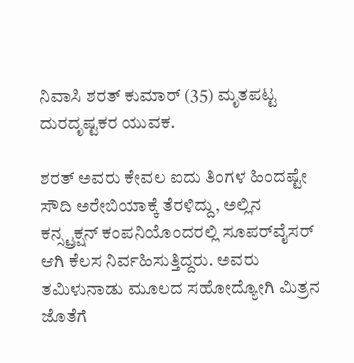ನಿವಾಸಿ ಶರತ್ ಕುಮಾರ್ (35) ಮೃತಪಟ್ಟ ದುರದೃಷ್ಟಕರ ಯುವಕ.

ಶರತ್ ಅವರು ಕೇವಲ ಐದು ತಿಂಗಳ ಹಿಂದಷ್ಟೇ ಸೌದಿ ಅರೇಬಿಯಾಕ್ಕೆ ತೆರಳಿದ್ದು, ಅಲ್ಲಿನ ಕನ್ಸ್ಟ್ರಕ್ಷನ್ ಕಂಪನಿಯೊಂದರಲ್ಲಿ ಸೂಪರ್‌ವೈಸರ್ ಆಗಿ ಕೆಲಸ ನಿರ್ವಹಿಸುತ್ತಿದ್ದರು. ಅವರು ತಮಿಳುನಾಡು ಮೂಲದ ಸಹೋದ್ಯೋಗಿ ಮಿತ್ರನ ಜೊತೆಗೆ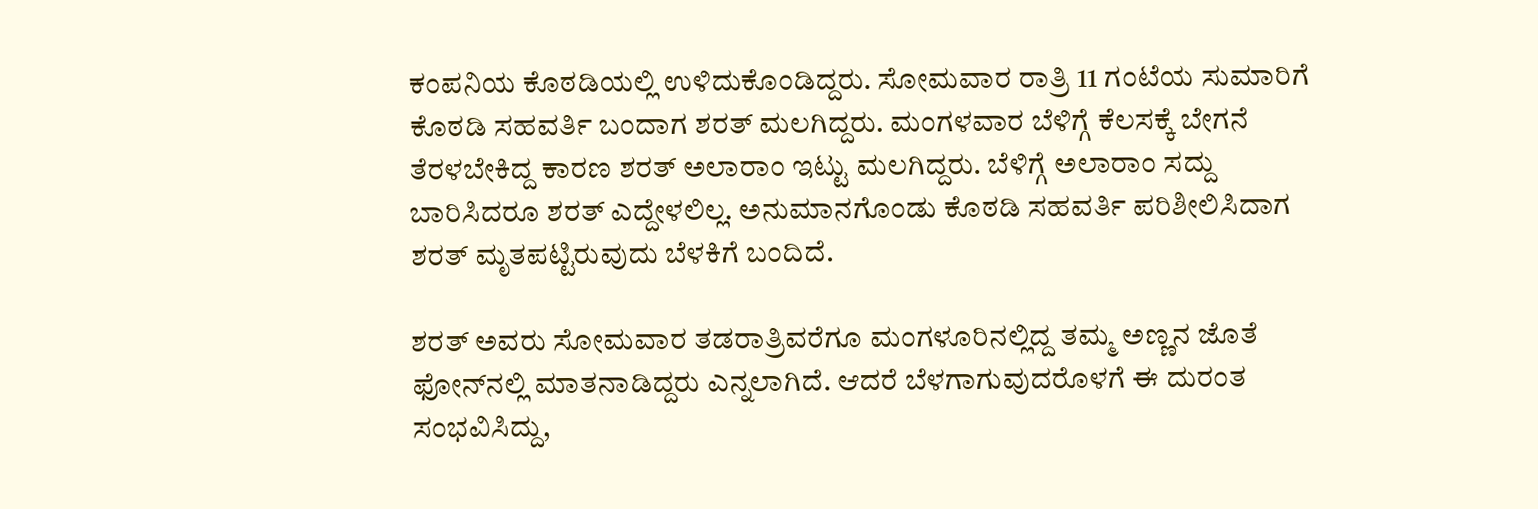ಕಂಪನಿಯ ಕೊಠಡಿಯಲ್ಲಿ ಉಳಿದುಕೊಂಡಿದ್ದರು. ಸೋಮವಾರ ರಾತ್ರಿ 11 ಗಂಟೆಯ ಸುಮಾರಿಗೆ ಕೊಠಡಿ ಸಹವರ್ತಿ ಬಂದಾಗ ಶರತ್ ಮಲಗಿದ್ದರು. ಮಂಗಳವಾರ ಬೆಳಿಗ್ಗೆ ಕೆಲಸಕ್ಕೆ ಬೇಗನೆ ತೆರಳಬೇಕಿದ್ದ ಕಾರಣ ಶರತ್ ಅಲಾರಾಂ ಇಟ್ಟು ಮಲಗಿದ್ದರು. ಬೆಳಿಗ್ಗೆ ಅಲಾರಾಂ ಸದ್ದು ಬಾರಿಸಿದರೂ ಶರತ್ ಎದ್ದೇಳಲಿಲ್ಲ. ಅನುಮಾನಗೊಂಡು ಕೊಠಡಿ ಸಹವರ್ತಿ ಪರಿಶೀಲಿಸಿದಾಗ ಶರತ್ ಮೃತಪಟ್ಟಿರುವುದು ಬೆಳಕಿಗೆ ಬಂದಿದೆ.

ಶರತ್ ಅವರು ಸೋಮವಾರ ತಡರಾತ್ರಿವರೆಗೂ ಮಂಗಳೂರಿನಲ್ಲಿದ್ದ ತಮ್ಮ ಅಣ್ಣನ ಜೊತೆ ಫೋನ್‌ನಲ್ಲಿ ಮಾತನಾಡಿದ್ದರು ಎನ್ನಲಾಗಿದೆ. ಆದರೆ ಬೆಳಗಾಗುವುದರೊಳಗೆ ಈ ದುರಂತ ಸಂಭವಿಸಿದ್ದು,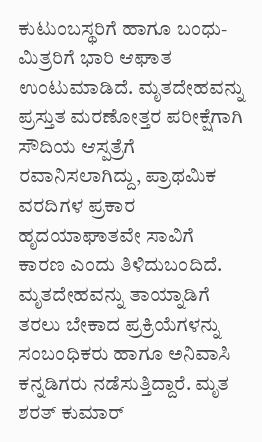ಕುಟುಂಬಸ್ಥರಿಗೆ ಹಾಗೂ ಬಂಧು-ಮಿತ್ರರಿಗೆ ಭಾರಿ ಆಘಾತ ಉಂಟುಮಾಡಿದೆ. ಮೃತದೇಹವನ್ನು ಪ್ರಸ್ತುತ ಮರಣೋತ್ತರ ಪರೀಕ್ಷೆಗಾಗಿ ಸೌದಿಯ ಆಸ್ಪತ್ರೆಗೆ ರವಾನಿಸಲಾಗಿದ್ದು, ಪ್ರಾಥಮಿಕ ವರದಿಗಳ ಪ್ರಕಾರ ಹೃದಯಾಘಾತವೇ ಸಾವಿಗೆ ಕಾರಣ ಎಂದು ತಿಳಿದುಬಂದಿದೆ. ಮೃತದೇಹವನ್ನು ತಾಯ್ನಾಡಿಗೆ ತರಲು ಬೇಕಾದ ಪ್ರಕ್ರಿಯೆಗಳನ್ನು ಸಂಬಂಧಿಕರು ಹಾಗೂ ಅನಿವಾಸಿ ಕನ್ನಡಿಗರು ನಡೆಸುತ್ತಿದ್ದಾರೆ. ಮೃತ ಶರತ್ ಕುಮಾರ್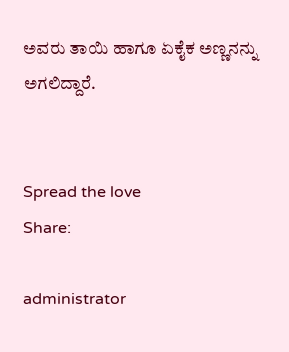ಅವರು ತಾಯಿ ಹಾಗೂ ಏಕೈಕ ಅಣ್ಣನನ್ನು ಅಗಲಿದ್ದಾರೆ.


Spread the love
Share:

administrator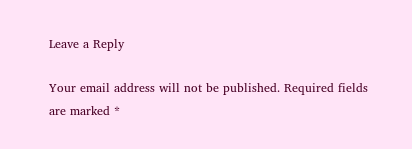Leave a Reply

Your email address will not be published. Required fields are marked *